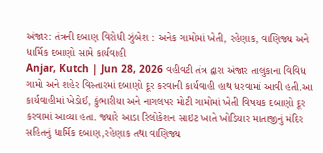અંજાર: તંત્રની દબાણ વિરોધી ઝુંબેશ : અનેક ગામોમાં ખેતી, રહેણાક, વાણિજ્ય અને ધાર્મિક દબાણો સામે કાર્યવાહી
Anjar, Kutch | Jun 28, 2026 વહીવટી તંત્ર દ્વારા અંજાર તાલુકાના વિવિધ ગામો અને શહેર વિસ્તારમાં દબાણો દૂર કરવાની કાર્યવાહી હાથ ધરવામાં આવી હતી.આ કાર્યવાહીમાં ખેડોઈ, કુંભારીયા અને નાગલપર મોટી ગામોમાં ખેતી વિષયક દબાણો દૂર કરવામાં આવ્યા હતા. જ્યારે આડા રિલોકેશન સાઇટ ખાતે ખોડિયાર માતાજીનું મંદિર સહિતનું ધાર્મિક દબાણ,રહેણાક તથા વાણિજ્ય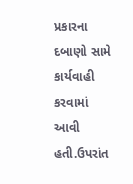પ્રકારના દબાણો સામે કાર્યવાહી કરવામાં આવી હતી.ઉપરાંત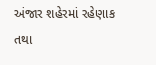અંજાર શહેરમાં રહેણાક તથા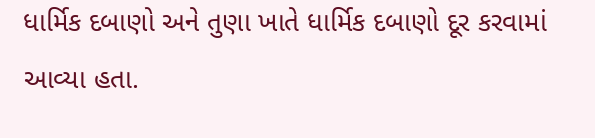ધાર્મિક દબાણો અને તુણા ખાતે ધાર્મિક દબાણો દૂર કરવામાં આવ્યા હતા.